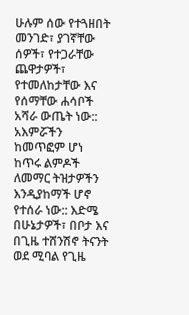ሁሉም ሰው የተጓዘበት መንገድ፣ ያገኛቸው ሰዎች፣ የተጋራቸው ጨዋታዎች፣ የተመለከታቸው እና የሰማቸው ሐሳቦች አሻራ ውጤት ነው:: አእምሯችን ከመጥፎም ሆነ ከጥሩ ልምዶች ለመማር ትዝታዎችን እንዲያከማች ሆኖ የተሰራ ነው:: እድሜ በሁኔታዎች፣ በቦታ እና በጊዜ ተሸንሽኖ ትናንት ወደ ሚባል የጊዜ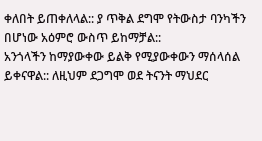ቀለበት ይጠቀለላል:: ያ ጥቅል ደግሞ የትውስታ ባንካችን በሆነው አዕምሮ ውስጥ ይከማቻል::
አንጎላችን ከማያውቀው ይልቅ የሚያውቀውን ማሰላሰል ይቀናዋል:: ለዚህም ደጋግሞ ወደ ትናንት ማህደር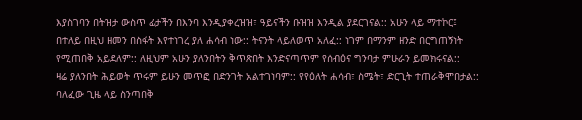እያስገባን በትዝታ ውስጥ ፊታችን በእንባ እንዲያቀረዝዝ፣ ዓይናችን ቡዝዝ እንዲል ያደርገናል:: አሁን ላይ ማተኮር፤ በተለይ በዚህ ዘመን በስፋት እየተነገረ ያለ ሐሳብ ነው:: ትናንት ላይለወጥ አለፈ:: ነገም በማንም ዘንድ በርግጠኝነት የሚጠበቅ አይደለም:: ለዚህም አሁን ያለንበትን ቅጥጽበት እንድናጣጥም የሰብዕና ግንባታ ምሁራን ይመክሩናል::
ዛሬ ያለንበት ሕይወት ጥሩም ይሁን መጥፎ በድንገት አልተገነባም:: የየዕለት ሐሳብ፣ ስሜት፣ ድርጊት ተጠራቅሞበታል:: ባለፈው ጊዜ ላይ ስንጣበቅ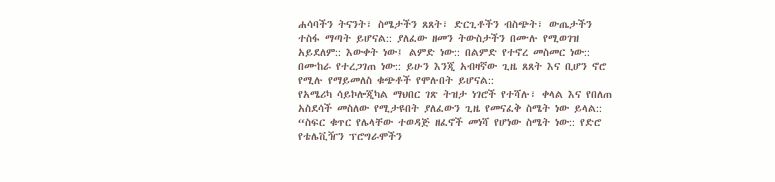ሐሳባችን ትናንት፣ ስሜታችን ጸጸት፣ ድርጊቶችን ብስጭት፣ ውጤታችን ተስፋ ማጣት ይሆናል:: ያለፈው ዘመን ትውስታችን በሙሉ የሚወገዝ አይደለም:: እውቀት ነው፤ ልምድ ነው:: በልምድ የተኖረ መስመር ነው:: በሙከራ የተረጋገጠ ነው:: ይሁን እንጂ አብዛኛው ጊዜ ጸጸት እና ቢሆን ኖሮ የሚሉ የማይመለስ ቁጭቶች የሞሉበት ይሆናል::
የአሜሪካ ሳይኮሎጂካል ማህበር ገጽ ትዝታ ነገሮች የተሻሉ፣ ቀላል እና የበለጠ አስደሳች መስለው የሚታዩበት ያለፈውን ጊዜ የመናፈቅ ስሜት ነው ይላል:: “ስፍር ቁጥር የሌላቸው ተወዳጅ ዘፈኖች መነሻ የሆነው ስሜት ነው:: የድሮ የቴሌቪዥን ፕሮግራሞችን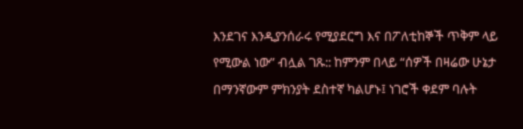እንደገና እንዲያንሰራሩ የሚያደርግ እና በፖለቲከኞች ጥቅም ላይ የሚውል ነው” ብሏል ገጹ:: ከምንም በላይ “ሰዎች በዛሬው ሁኔታ በማንኛውም ምክንያት ደስተኛ ካልሆኑ፤ ነገሮች ቀደም ባሉት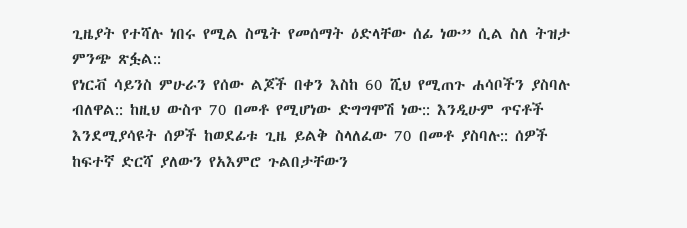ጊዜያት የተሻሉ ነበሩ የሚል ስሜት የመሰማት ዕድላቸው ሰፊ ነው” ሲል ስለ ትዝታ ምንጭ ጽፏል::
የነርቭ ሳይንስ ምሁራን የሰው ልጆች በቀን እስከ 60 ሺህ የሚጠጉ ሐሳቦችን ያስባሉ ብለዋል:: ከዚህ ውስጥ 70 በመቶ የሚሆነው ድግግሞሽ ነው:: እንዲሁም ጥናቶች እንደሚያሳዩት ሰዎች ከወደፊቱ ጊዜ ይልቅ ስላለፈው 70 በመቶ ያስባሉ:: ሰዎች ከፍተኛ ድርሻ ያለውን የአእምሮ ጉልበታቸውን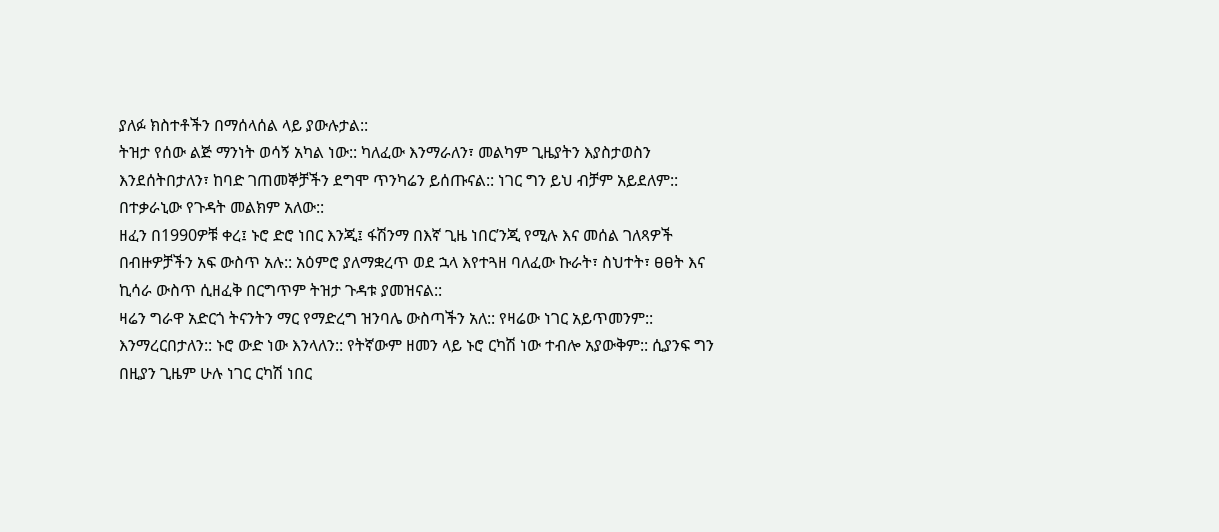ያለፉ ክስተቶችን በማሰላሰል ላይ ያውሉታል::
ትዝታ የሰው ልጅ ማንነት ወሳኝ አካል ነው:: ካለፈው እንማራለን፣ መልካም ጊዜያትን እያስታወስን እንደሰትበታለን፣ ከባድ ገጠመኞቻችን ደግሞ ጥንካሬን ይሰጡናል:: ነገር ግን ይህ ብቻም አይደለም:: በተቃራኒው የጉዳት መልክም አለው::
ዘፈን በ1990ዎቹ ቀረ፤ ኑሮ ድሮ ነበር እንጂ፤ ፋሽንማ በእኛ ጊዜ ነበር’ንጂ የሚሉ እና መሰል ገለጻዎች በብዙዎቻችን አፍ ውስጥ አሉ:: አዕምሮ ያለማቋረጥ ወደ ኋላ እየተጓዘ ባለፈው ኩራት፣ ስህተት፣ ፀፀት እና ኪሳራ ውስጥ ሲዘፈቅ በርግጥም ትዝታ ጉዳቱ ያመዝናል::
ዛሬን ግራዋ አድርጎ ትናንትን ማር የማድረግ ዝንባሌ ውስጣችን አለ:: የዛሬው ነገር አይጥመንም:: እንማረርበታለን:: ኑሮ ውድ ነው እንላለን:: የትኛውም ዘመን ላይ ኑሮ ርካሽ ነው ተብሎ አያውቅም:: ሲያንፍ ግን በዚያን ጊዜም ሁሉ ነገር ርካሽ ነበር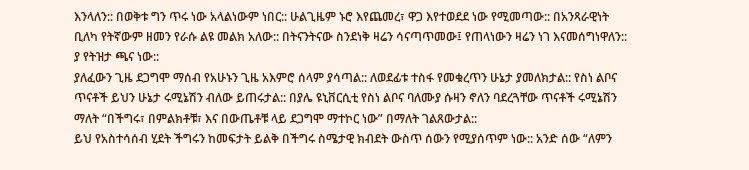እንላለን:: በወቅቱ ግን ጥሩ ነው አላልነውም ነበር:: ሁልጊዜም ኑሮ እየጨመረ፣ ዋጋ እየተወደደ ነው የሚመጣው:: በአንጻራዊነት ቢለካ የትኛውም ዘመን የራሱ ልዩ መልክ አለው:: በትናንትናው ስንደነቅ ዛሬን ሳናጣጥመው፤ የጠላነውን ዛሬን ነገ እናመሰግነዋለን:: ያ የትዝታ ጫና ነው::
ያለፈውን ጊዜ ደጋግሞ ማሰብ የአሁኑን ጊዜ አእምሮ ሰላም ያሳጣል:: ለወደፊቱ ተስፋ የመቁረጥን ሁኔታ ያመለክታል:: የስነ ልቦና ጥናቶች ይህን ሁኔታ ሩሚኔሽን ብለው ይጠሩታል:: በያሌ ዩኒቨርሲቲ የስነ ልቦና ባለሙያ ሱዛን ኖለን ባደረጓቸው ጥናቶች ሩሚኔሽን ማለት “በችግሩ፣ በምልክቶቹ፣ እና በውጤቶቹ ላይ ደጋግሞ ማተኮር ነው” በማለት ገልጸውታል::
ይህ የአስተሳሰብ ሂደት ችግሩን ከመፍታት ይልቅ በችግሩ ስሜታዊ ክብደት ውስጥ ሰውን የሚያሰጥም ነው:: አንድ ሰው “ለምን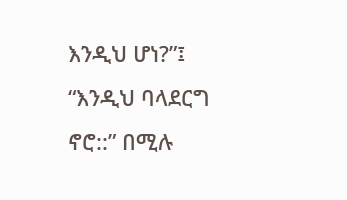እንዲህ ሆነ?”፤ “እንዲህ ባላደርግ ኖሮ::” በሚሉ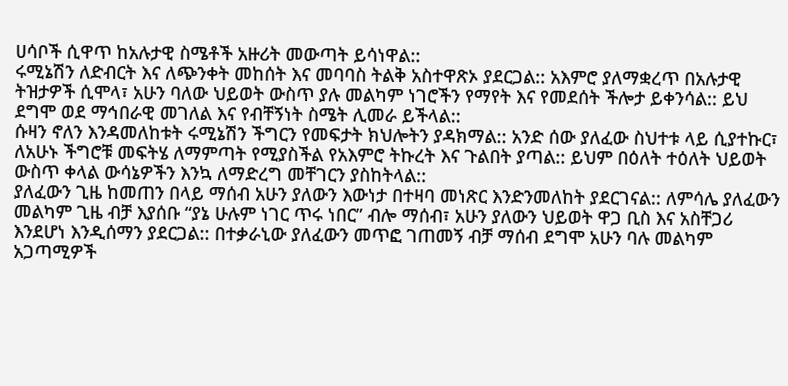ሀሳቦች ሲዋጥ ከአሉታዊ ስሜቶች አዙሪት መውጣት ይሳነዋል::
ሩሚኔሽን ለድብርት እና ለጭንቀት መከሰት እና መባባስ ትልቅ አስተዋጽኦ ያደርጋል:: አእምሮ ያለማቋረጥ በአሉታዊ ትዝታዎች ሲሞላ፣ አሁን ባለው ህይወት ውስጥ ያሉ መልካም ነገሮችን የማየት እና የመደሰት ችሎታ ይቀንሳል:: ይህ ደግሞ ወደ ማኅበራዊ መገለል እና የብቸኝነት ስሜት ሊመራ ይችላል::
ሱዛን ኖለን እንዳመለከቱት ሩሚኔሽን ችግርን የመፍታት ክህሎትን ያዳክማል:: አንድ ሰው ያለፈው ስህተቱ ላይ ሲያተኩር፣ ለአሁኑ ችግሮቹ መፍትሄ ለማምጣት የሚያስችል የአእምሮ ትኩረት እና ጉልበት ያጣል:: ይህም በዕለት ተዕለት ህይወት ውስጥ ቀላል ውሳኔዎችን እንኳ ለማድረግ መቸገርን ያስከትላል::
ያለፈውን ጊዜ ከመጠን በላይ ማሰብ አሁን ያለውን እውነታ በተዛባ መነጽር እንድንመለከት ያደርገናል:: ለምሳሌ ያለፈውን መልካም ጊዜ ብቻ እያሰቡ “ያኔ ሁሉም ነገር ጥሩ ነበር” ብሎ ማሰብ፣ አሁን ያለውን ህይወት ዋጋ ቢስ እና አስቸጋሪ እንደሆነ እንዲሰማን ያደርጋል:: በተቃራኒው ያለፈውን መጥፎ ገጠመኝ ብቻ ማሰብ ደግሞ አሁን ባሉ መልካም አጋጣሚዎች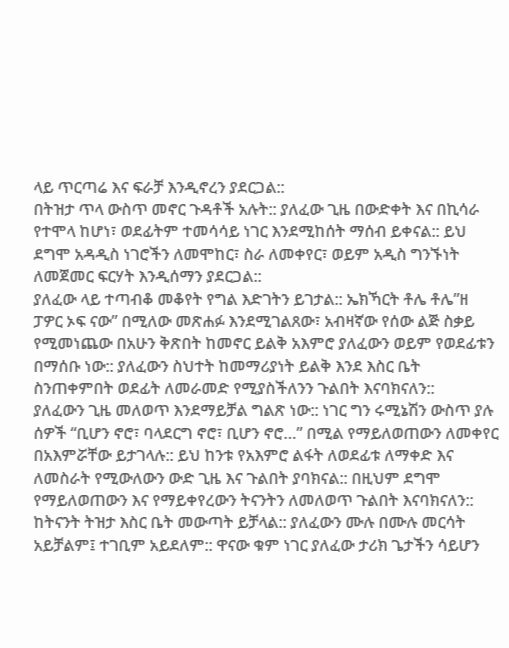ላይ ጥርጣሬ እና ፍራቻ እንዲኖረን ያደርጋል::
በትዝታ ጥላ ውስጥ መኖር ጉዳቶች አሉት:: ያለፈው ጊዜ በውድቀት እና በኪሳራ የተሞላ ከሆነ፣ ወደፊትም ተመሳሳይ ነገር እንደሚከሰት ማሰብ ይቀናል:: ይህ ደግሞ አዳዲስ ነገሮችን ለመሞከር፣ ስራ ለመቀየር፣ ወይም አዲስ ግንኙነት ለመጀመር ፍርሃት እንዲሰማን ያደርጋል::
ያለፈው ላይ ተጣብቆ መቆየት የግል እድገትን ይገታል:: ኤክኻርት ቶሌ ቶሌ”ዘ ፓዎር ኦፍ ናው” በሚለው መጽሐፉ እንደሚገልጸው፣ አብዛኛው የሰው ልጅ ስቃይ የሚመነጨው በአሁን ቅጽበት ከመኖር ይልቅ አእምሮ ያለፈውን ወይም የወደፊቱን በማሰቡ ነው:: ያለፈውን ስህተት ከመማሪያነት ይልቅ እንደ እስር ቤት ስንጠቀምበት ወደፊት ለመራመድ የሚያስችለንን ጉልበት እናባክናለን::
ያለፈውን ጊዜ መለወጥ እንደማይቻል ግልጽ ነው:: ነገር ግን ሩሚኔሽን ውስጥ ያሉ ሰዎች “ቢሆን ኖሮ፣ ባላደርግ ኖሮ፣ ቢሆን ኖሮ…” በሚል የማይለወጠውን ለመቀየር በአእምሯቸው ይታገላሉ:: ይህ ከንቱ የአእምሮ ልፋት ለወደፊቱ ለማቀድ እና ለመስራት የሚውለውን ውድ ጊዜ እና ጉልበት ያባክናል:: በዚህም ደግሞ የማይለወጠውን እና የማይቀየረውን ትናንትን ለመለወጥ ጉልበት እናባክናለን::
ከትናንት ትዝታ እስር ቤት መውጣት ይቻላል:: ያለፈውን ሙሉ በሙሉ መርሳት አይቻልም፤ ተገቢም አይደለም:: ዋናው ቁም ነገር ያለፈው ታሪክ ጌታችን ሳይሆን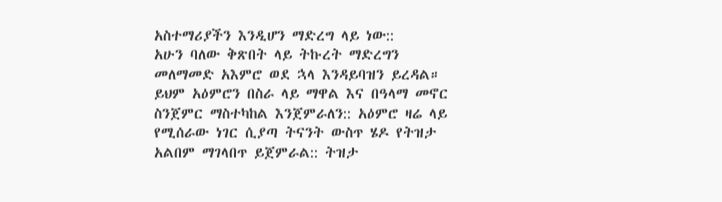አስተማሪያችን እንዲሆን ማድረግ ላይ ነው::
አሁን ባለው ቅጽበት ላይ ትኩረት ማድረግን መለማመድ አእምሮ ወደ ኋላ እንዳይባዝን ይረዳል። ይህም አዕምሮን በስራ ላይ ማዋል እና በዓላማ መኖር ስንጀምር ማስተካከል እንጀምራለን:: አዕምሮ ዛሬ ላይ የሚሰራው ነገር ሲያጣ ትናንት ውስጥ ሄዶ የትዝታ አልበም ማገላበጥ ይጀምራል:: ትዝታ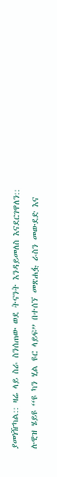ያመነዥካል:: ዛሬ ላይ ስራ ስንሰጠው ወደ ትናንት እንዳይመለስ እናደርገዋለን::
ሉዊዝ ሄይዩ ‘‘ዩ ካን ሂል ዩር ላይፍ” በተሰኘ መጽሐፏ ራስን መውደድ እና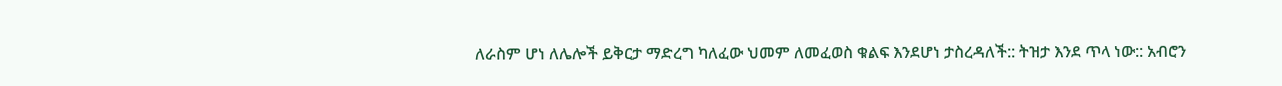ለራስም ሆነ ለሌሎች ይቅርታ ማድረግ ካለፈው ህመም ለመፈወስ ቁልፍ እንደሆነ ታስረዳለች:: ትዝታ እንደ ጥላ ነው:: አብሮን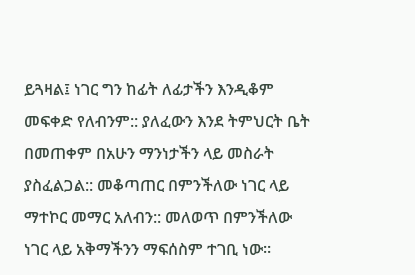ይጓዛል፤ ነገር ግን ከፊት ለፊታችን እንዲቆም መፍቀድ የለብንም:: ያለፈውን እንደ ትምህርት ቤት በመጠቀም በአሁን ማንነታችን ላይ መስራት ያስፈልጋል:: መቆጣጠር በምንችለው ነገር ላይ ማተኮር መማር አለብን:: መለወጥ በምንችለው ነገር ላይ አቅማችንን ማፍሰስም ተገቢ ነው።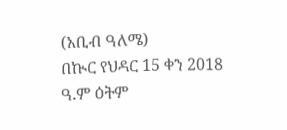(አቢብ ዓለሜ)
በኲር የህዳር 15 ቀን 2018 ዓ.ም ዕትም